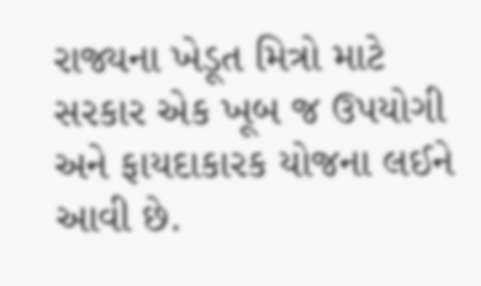રાજ્યના ખેડૂત મિત્રો માટે સરકાર એક ખૂબ જ ઉપયોગી અને ફાયદાકારક યોજના લઈને આવી છે.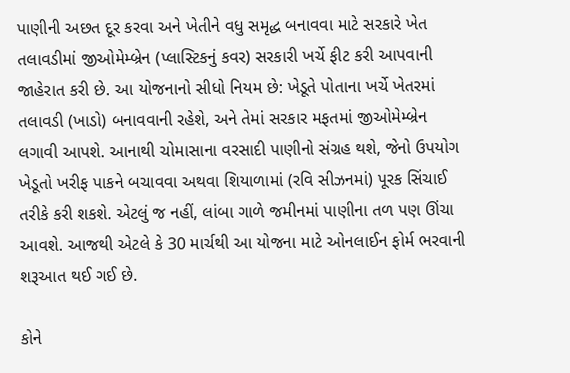પાણીની અછત દૂર કરવા અને ખેતીને વધુ સમૃદ્ધ બનાવવા માટે સરકારે ખેત તલાવડીમાં જીઓમેમ્બ્રેન (પ્લાસ્ટિકનું કવર) સરકારી ખર્ચે ફીટ કરી આપવાની જાહેરાત કરી છે. આ યોજનાનો સીધો નિયમ છે: ખેડૂતે પોતાના ખર્ચે ખેતરમાં તલાવડી (ખાડો) બનાવવાની રહેશે, અને તેમાં સરકાર મફતમાં જીઓમેમ્બ્રેન લગાવી આપશે. આનાથી ચોમાસાના વરસાદી પાણીનો સંગ્રહ થશે, જેનો ઉપયોગ ખેડૂતો ખરીફ પાકને બચાવવા અથવા શિયાળામાં (રવિ સીઝનમાં) પૂરક સિંચાઈ તરીકે કરી શકશે. એટલું જ નહીં, લાંબા ગાળે જમીનમાં પાણીના તળ પણ ઊંચા આવશે. આજથી એટલે કે 30 માર્ચથી આ યોજના માટે ઓનલાઈન ફોર્મ ભરવાની શરૂઆત થઈ ગઈ છે.

કોને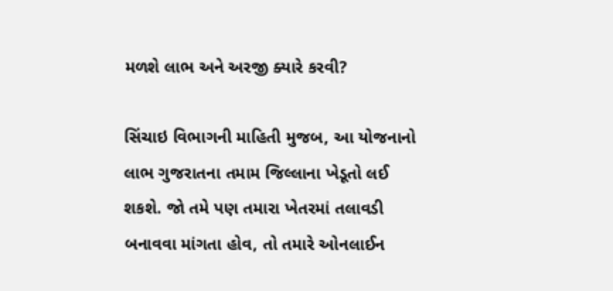મળશે લાભ અને અરજી ક્યારે કરવી?

સિંચાઇ વિભાગની માહિતી મુજબ, આ યોજનાનો લાભ ગુજરાતના તમામ જિલ્લાના ખેડૂતો લઈ શકશે. જો તમે પણ તમારા ખેતરમાં તલાવડી બનાવવા માંગતા હોવ, તો તમારે ઓનલાઈન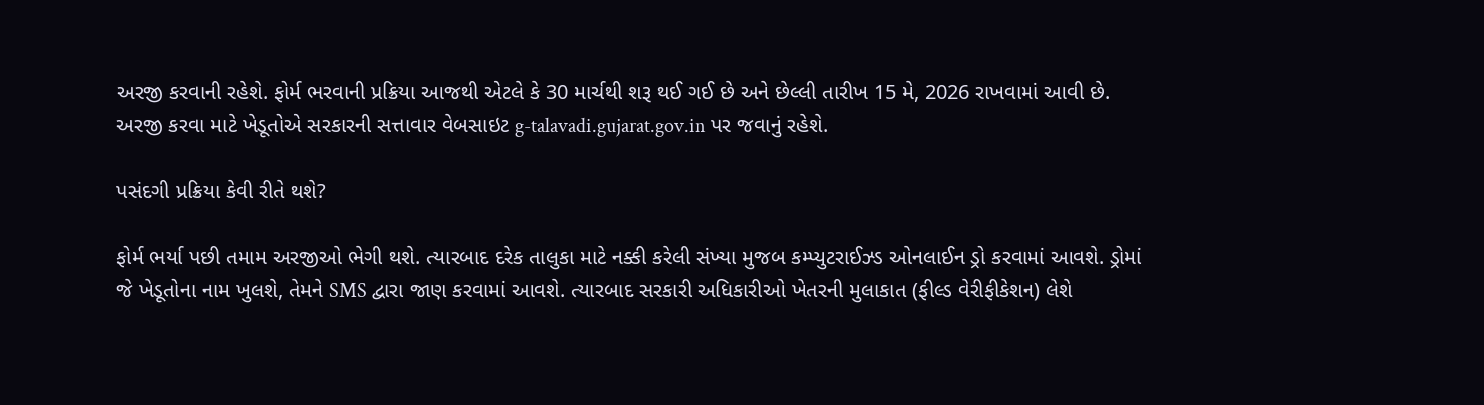અરજી કરવાની રહેશે. ફોર્મ ભરવાની પ્રક્રિયા આજથી એટલે કે 30 માર્ચથી શરૂ થઈ ગઈ છે અને છેલ્લી તારીખ 15 મે, 2026 રાખવામાં આવી છે. અરજી કરવા માટે ખેડૂતોએ સરકારની સત્તાવાર વેબસાઇટ g-talavadi.gujarat.gov.in પર જવાનું રહેશે.

પસંદગી પ્રક્રિયા કેવી રીતે થશે?

ફોર્મ ભર્યા પછી તમામ અરજીઓ ભેગી થશે. ત્યારબાદ દરેક તાલુકા માટે નક્કી કરેલી સંખ્યા મુજબ કમ્પ્યુટરાઈઝ્ડ ઓનલાઈન ડ્રો કરવામાં આવશે. ડ્રોમાં જે ખેડૂતોના નામ ખુલશે, તેમને SMS દ્વારા જાણ કરવામાં આવશે. ત્યારબાદ સરકારી અધિકારીઓ ખેતરની મુલાકાત (ફીલ્ડ વેરીફીકેશન) લેશે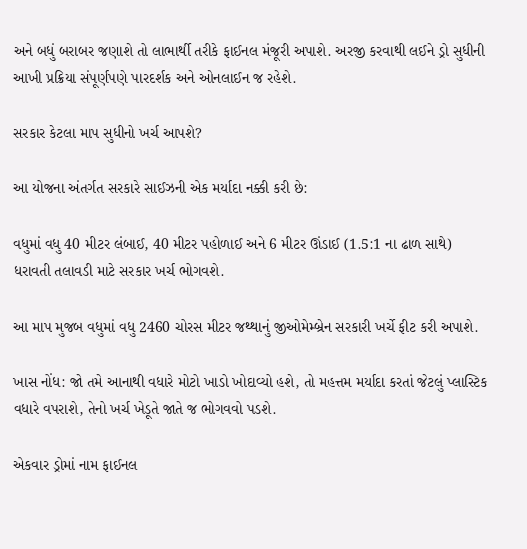અને બધું બરાબર જણાશે તો લાભાર્થી તરીકે ફાઈનલ મંજૂરી અપાશે. અરજી કરવાથી લઈને ડ્રો સુધીની આખી પ્રક્રિયા સંપૂર્ણપણે પારદર્શક અને ઓનલાઈન જ રહેશે.

સરકાર કેટલા માપ સુધીનો ખર્ચ આપશે?

આ યોજના અંતર્ગત સરકારે સાઈઝની એક મર્યાદા નક્કી કરી છે:

વધુમાં વધુ 40 મીટર લંબાઈ, 40 મીટર પહોળાઈ અને 6 મીટર ઊંડાઈ (1.5:1 ના ઢાળ સાથે) ધરાવતી તલાવડી માટે સરકાર ખર્ચ ભોગવશે.

આ માપ મુજબ વધુમાં વધુ 2460 ચોરસ મીટર જથ્થાનું જીઓમેમ્બ્રેન સરકારી ખર્ચે ફીટ કરી અપાશે.

ખાસ નોંધ: જો તમે આનાથી વધારે મોટો ખાડો ખોદાવ્યો હશે, તો મહત્તમ મર્યાદા કરતાં જેટલું પ્લાસ્ટિક વધારે વપરાશે, તેનો ખર્ચ ખેડૂતે જાતે જ ભોગવવો પડશે.

એકવાર ડ્રોમાં નામ ફાઈનલ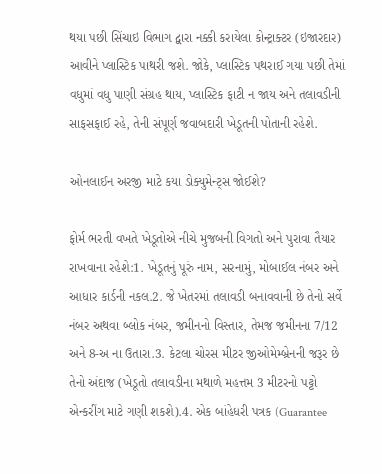થયા પછી સિંચાઇ વિભાગ દ્વારા નક્કી કરાયેલા કોન્ટ્રાક્ટર (ઇજારદાર) આવીને પ્લાસ્ટિક પાથરી જશે. જોકે, પ્લાસ્ટિક પથરાઈ ગયા પછી તેમાં વધુમાં વધુ પાણી સંગ્રહ થાય, પ્લાસ્ટિક ફાટી ન જાય અને તલાવડીની સાફસફાઈ રહે, તેની સંપૂર્ણ જવાબદારી ખેડૂતની પોતાની રહેશે.

ઓનલાઈન અરજી માટે કયા ડોક્યુમેન્ટ્સ જોઈશે?

ફોર્મ ભરતી વખતે ખેડૂતોએ નીચે મુજબની વિગતો અને પુરાવા તૈયાર રાખવાના રહેશે:1. ખેડૂતનું પૂરું નામ, સરનામું, મોબાઈલ નંબર અને આધાર કાર્ડની નકલ.2. જે ખેતરમાં તલાવડી બનાવવાની છે તેનો સર્વે નંબર અથવા બ્લોક નંબર, જમીનનો વિસ્તાર, તેમજ જમીનના 7/12 અને 8-અ ના ઉતારા.3. કેટલા ચોરસ મીટર જીઓમેમ્બ્રેનની જરૂર છે તેનો અંદાજ (ખેડૂતો તલાવડીના મથાળે મહત્તમ 3 મીટરનો પટ્ટો એન્કરીંગ માટે ગણી શકશે).4. એક બાંહેધરી પત્રક (Guarantee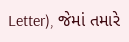Letter), જેમાં તમારે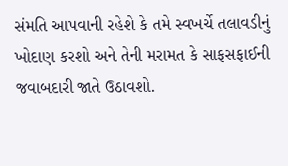સંમતિ આપવાની રહેશે કે તમે સ્વખર્ચે તલાવડીનું ખોદાણ કરશો અને તેની મરામત કે સાફસફાઈની જવાબદારી જાતે ઉઠાવશો.